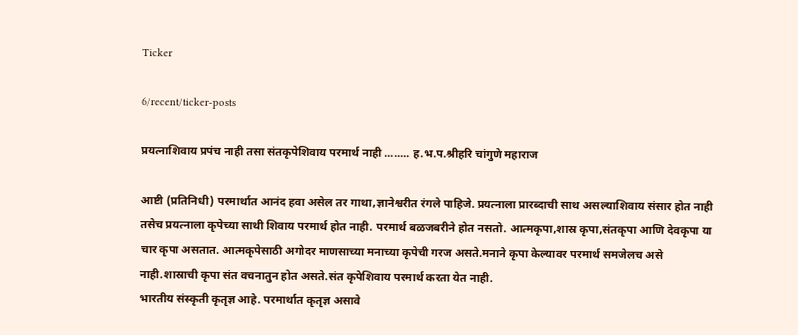Ticker

6/recent/ticker-posts

प्रयत्नाशिवाय प्रपंच नाही तसा संतकृपेशिवाय परमार्थ नाही ........ ह.भ.प.श्रीहरि चांगुणे महाराज

आष्टी (प्रतिनिधी) परमार्थात आनंद हवा असेल तर गाथा,ज्ञानेश्वरीत रंगले पाहिजे. प्रयत्नाला प्रारब्दाची साथ असल्याशिवाय संसार होत नाही तसेच प्रयत्नाला कृपेच्या साथी शिवाय परमार्थ होत नाही. परमार्थ बळजबरीने होत नसतो. आत्मकृपा,शास्र कृपा,संतकृपा आणि देवकृपा या चार कृपा असतात. आत्मकृपेसाठी अगोदर माणसाच्या मनाच्या कृपेची गरज असते.मनाने कृपा केल्यावर परमार्थ समजेलच असे नाही.शास्राची कृपा संत वचनातुन होत असते.संत कृपेशिवाय परमार्थ करता येत नाही.
भारतीय संस्कृती कृतृज्ञ आहे. परमार्थात कृतृज्ञ असावे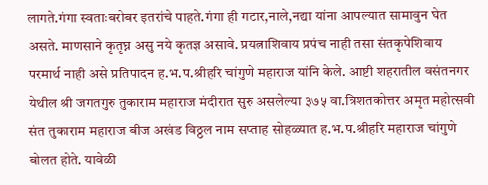लागते.गंगा स्वताःबरोबर इतरांचे पाहते.गंगा ही गटार,नाले,नद्या यांना आपल्यात सामावुन घेत असते. माणसाने कृतृघ्न असु नये कृतज्ञ असावे. प्रयत्नाशिवाय प्रपंच नाही तसा संतकृपेशिवाय परमार्थ नाही असे प्रतिपादन ह.भ.प.श्रीहरि चांगुणे महाराज यांनि केले. आष्टी शहरातील वसंतनगर येथील श्री जगतगुरु तुकाराम महाराज मंदीरात सुरु असलेल्या ३७५ वा.त्रिशतकोत्तर अमृत महोत्सवी संत तुकाराम महाराज बीज अखंड विठ्ठल नाम सप्ताह सोहळ्यात ह.भ.प.श्रीहरि महाराज चांगुणे बोलत होते. यावेळी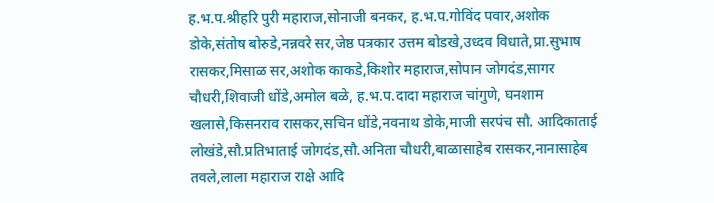ह.भ.प.श्रीहरि पुरी महाराज,सोनाजी बनकर, ह.भ.प.गोविंद पवार,अशोक डोके,संतोष बोरुडे,नन्नवरे सर,जेष्ठ पत्रकार उत्तम बोडखे,उध्दव विधाते,प्रा.सुभाष रासकर,मिसाळ सर,अशोक काकडे,किशोर महाराज,सोपान जोगदंड,सागर चौधरी,शिवाजी धोंडे,अमोल बळे, ह.भ.प.दादा महाराज चांगुणे, घनशाम खलासे,किसनराव रासकर,सचिन धोंडे,नवनाथ डोके,माजी सरपंच सौ. आदिकाताई लोखंडे,सौ.प्रतिभाताई जोगदंड,सौ.अनिता चौधरी,बाळासाहेब रासकर,नानासाहेब तवले,लाला महाराज राक्षे आदि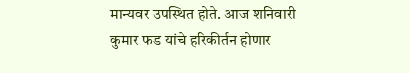मान्यवर उपस्थित होते. आज शनिवारी कुमार फड यांचे हरिकीर्तन होणार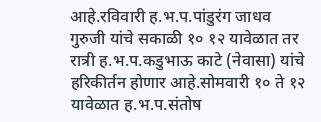आहे.रविवारी ह.भ.प.पांडुरंग जाधव गुरुजी यांचे सकाळी १० १२ यावेळात तर रात्री ह.भ.प.कडुभाऊ काटे (नेवासा) यांचे हरिकीर्तन होणार आहे.सोमवारी १० ते १२ यावेळात ह.भ.प.संतोष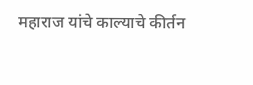महाराज यांचे काल्याचे कीर्तन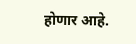होणार आहे.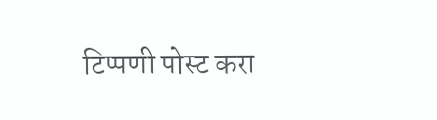टिप्पणी पोस्ट करा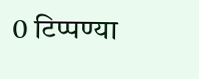0 टिप्पण्या